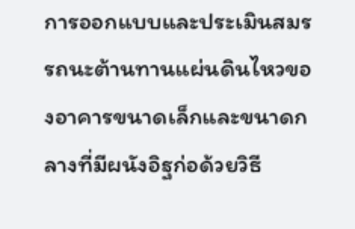การออกแบบและประเมินสมรรถนะต้านทานแผ่นดินไหวของอาคารขนาดเล็กและขนาดกลางที่มีผนังอิฐก่อด้วยวิธี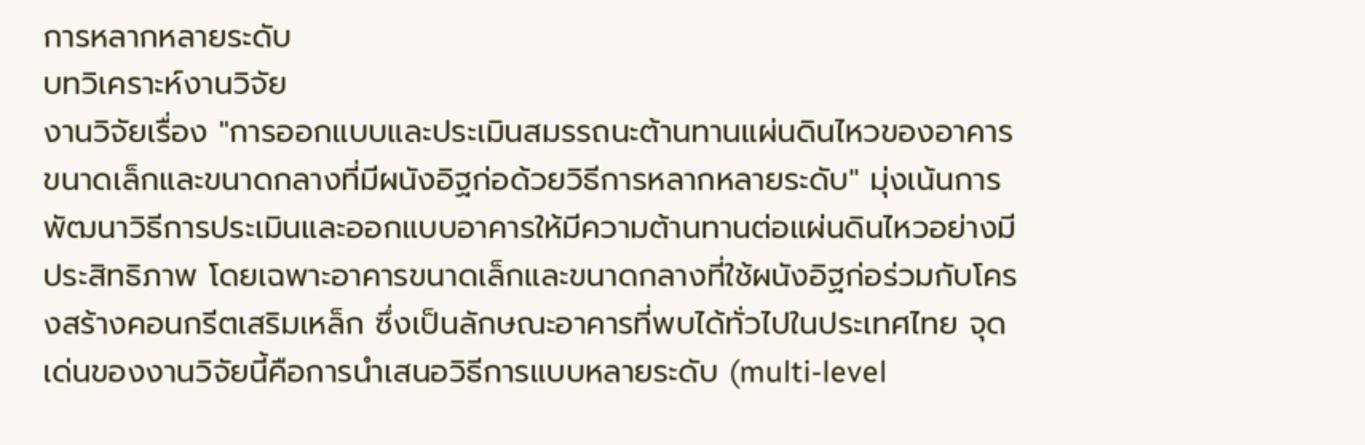การหลากหลายระดับ
บทวิเคราะห์งานวิจัย
งานวิจัยเรื่อง "การออกแบบและประเมินสมรรถนะต้านทานแผ่นดินไหวของอาคารขนาดเล็กและขนาดกลางที่มีผนังอิฐก่อด้วยวิธีการหลากหลายระดับ" มุ่งเน้นการพัฒนาวิธีการประเมินและออกแบบอาคารให้มีความต้านทานต่อแผ่นดินไหวอย่างมีประสิทธิภาพ โดยเฉพาะอาคารขนาดเล็กและขนาดกลางที่ใช้ผนังอิฐก่อร่วมกับโครงสร้างคอนกรีตเสริมเหล็ก ซึ่งเป็นลักษณะอาคารที่พบได้ทั่วไปในประเทศไทย จุดเด่นของงานวิจัยนี้คือการนำเสนอวิธีการแบบหลายระดับ (multi-level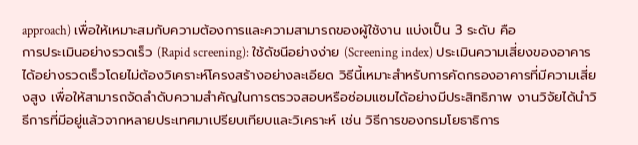approach) เพื่อให้เหมาะสมกับความต้องการและความสามารถของผู้ใช้งาน แบ่งเป็น 3 ระดับ คือ
การประเมินอย่างรวดเร็ว (Rapid screening): ใช้ดัชนีอย่างง่าย (Screening index) ประเมินความเสี่ยงของอาคารได้อย่างรวดเร็วโดยไม่ต้องวิเคราะห์โครงสร้างอย่างละเอียด วิธีนี้เหมาะสำหรับการคัดกรองอาคารที่มีความเสี่ยงสูง เพื่อให้สามารถจัดลำดับความสำคัญในการตรวจสอบหรือซ่อมแซมได้อย่างมีประสิทธิภาพ งานวิจัยได้นำวิธีการที่มีอยู่แล้วจากหลายประเทศมาเปรียบเทียบและวิเคราะห์ เช่น วิธีการของกรมโยธาธิการ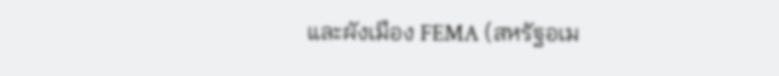และผังเมือง FEMA (สหรัฐอเม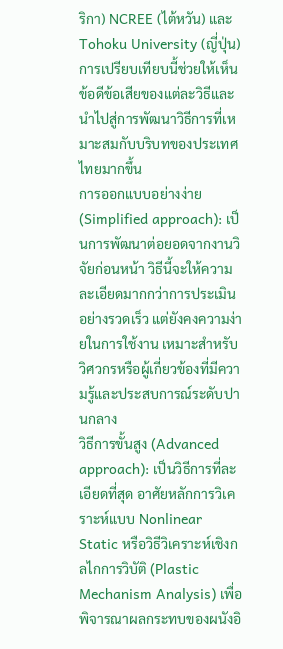ริกา) NCREE (ไต้หวัน) และ Tohoku University (ญี่ปุ่น) การเปรียบเทียบนี้ช่วยให้เห็นข้อดีข้อเสียของแต่ละวิธีและนำไปสู่การพัฒนาวิธีการที่เหมาะสมกับบริบทของประเทศไทยมากขึ้น
การออกแบบอย่างง่าย (Simplified approach): เป็นการพัฒนาต่อยอดจากงานวิจัยก่อนหน้า วิธีนี้จะให้ความละเอียดมากกว่าการประเมินอย่างรวดเร็ว แต่ยังคงความง่ายในการใช้งาน เหมาะสำหรับวิศวกรหรือผู้เกี่ยวข้องที่มีความรู้และประสบการณ์ระดับปานกลาง
วิธีการขั้นสูง (Advanced approach): เป็นวิธีการที่ละเอียดที่สุด อาศัยหลักการวิเคราะห์แบบ Nonlinear Static หรือวิธีวิเคราะห์เชิงกลไกการวิบัติ (Plastic Mechanism Analysis) เพื่อพิจารณาผลกระทบของผนังอิ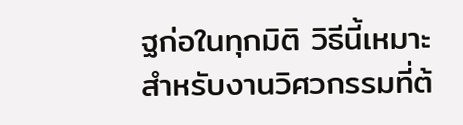ฐก่อในทุกมิติ วิธีนี้เหมาะสำหรับงานวิศวกรรมที่ต้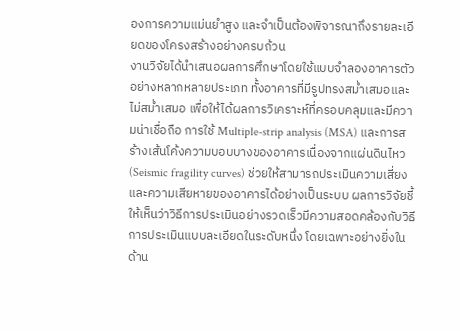องการความแม่นยำสูง และจำเป็นต้องพิจารณาถึงรายละเอียดของโครงสร้างอย่างครบถ้วน
งานวิจัยได้นำเสนอผลการศึกษาโดยใช้แบบจำลองอาคารตัวอย่างหลากหลายประเภท ทั้งอาคารที่มีรูปทรงสม่ำเสมอและไม่สม่ำเสมอ เพื่อให้ได้ผลการวิเคราะห์ที่ครอบคลุมและมีความน่าเชื่อถือ การใช้ Multiple-strip analysis (MSA) และการสร้างเส้นโค้งความบอบบางของอาคารเนื่องจากแผ่นดินไหว (Seismic fragility curves) ช่วยให้สามารถประเมินความเสี่ยงและความเสียหายของอาคารได้อย่างเป็นระบบ ผลการวิจัยชี้ให้เห็นว่าวิธีการประเมินอย่างรวดเร็วมีความสอดคล้องกับวิธีการประเมินแบบละเอียดในระดับหนึ่ง โดยเฉพาะอย่างยิ่งในด้าน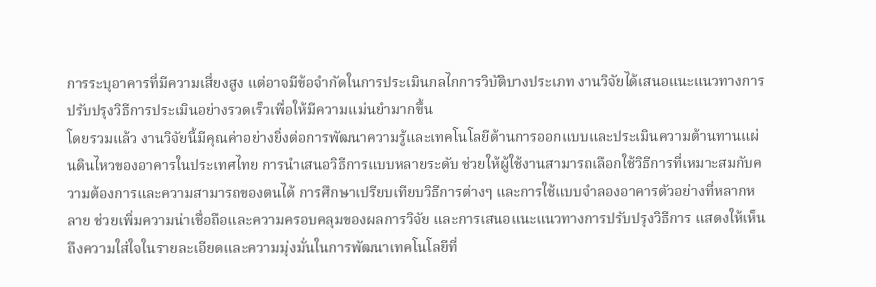การระบุอาคารที่มีความเสี่ยงสูง แต่อาจมีข้อจำกัดในการประเมินกลไกการวิบัติบางประเภท งานวิจัยได้เสนอแนะแนวทางการปรับปรุงวิธีการประเมินอย่างรวดเร็วเพื่อให้มีความแม่นยำมากขึ้น
โดยรวมแล้ว งานวิจัยนี้มีคุณค่าอย่างยิ่งต่อการพัฒนาความรู้และเทคโนโลยีด้านการออกแบบและประเมินความต้านทานแผ่นดินไหวของอาคารในประเทศไทย การนำเสนอวิธีการแบบหลายระดับ ช่วยให้ผู้ใช้งานสามารถเลือกใช้วิธีการที่เหมาะสมกับความต้องการและความสามารถของตนได้ การศึกษาเปรียบเทียบวิธีการต่างๆ และการใช้แบบจำลองอาคารตัวอย่างที่หลากหลาย ช่วยเพิ่มความน่าเชื่อถือและความครอบคลุมของผลการวิจัย และการเสนอแนะแนวทางการปรับปรุงวิธีการ แสดงให้เห็นถึงความใส่ใจในรายละเอียดและความมุ่งมั่นในการพัฒนาเทคโนโลยีที่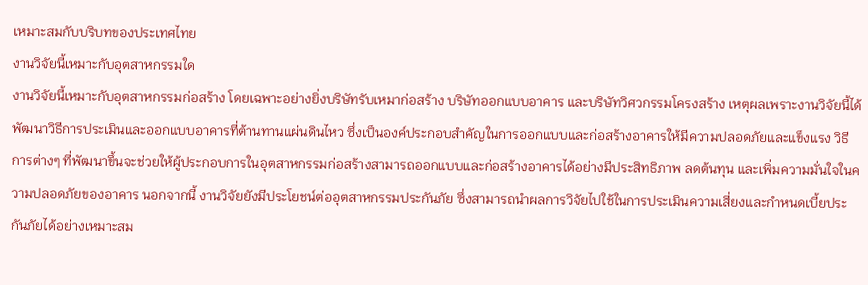เหมาะสมกับบริบทของประเทศไทย
งานวิจัยนี้เหมาะกับอุตสาหกรรมใด
งานวิจัยนี้เหมาะกับอุตสาหกรรมก่อสร้าง โดยเฉพาะอย่างยิ่งบริษัทรับเหมาก่อสร้าง บริษัทออกแบบอาคาร และบริษัทวิศวกรรมโครงสร้าง เหตุผลเพราะงานวิจัยนี้ได้พัฒนาวิธีการประเมินและออกแบบอาคารที่ต้านทานแผ่นดินไหว ซึ่งเป็นองค์ประกอบสำคัญในการออกแบบและก่อสร้างอาคารให้มีความปลอดภัยและแข็งแรง วิธีการต่างๆ ที่พัฒนาขึ้นจะช่วยให้ผู้ประกอบการในอุตสาหกรรมก่อสร้างสามารถออกแบบและก่อสร้างอาคารได้อย่างมีประสิทธิภาพ ลดต้นทุน และเพิ่มความมั่นใจในความปลอดภัยของอาคาร นอกจากนี้ งานวิจัยยังมีประโยชน์ต่ออุตสาหกรรมประกันภัย ซึ่งสามารถนำผลการวิจัยไปใช้ในการประเมินความเสี่ยงและกำหนดเบี้ยประกันภัยได้อย่างเหมาะสม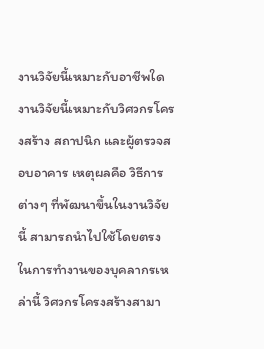งานวิจัยนี้เหมาะกับอาชีพใด
งานวิจัยนี้เหมาะกับวิศวกรโครงสร้าง สถาปนิก และผู้ตรวจสอบอาคาร เหตุผลคือ วิธีการต่างๆ ที่พัฒนาขึ้นในงานวิจัยนี้ สามารถนำไปใช้โดยตรงในการทำงานของบุคลากรเหล่านี้ วิศวกรโครงสร้างสามา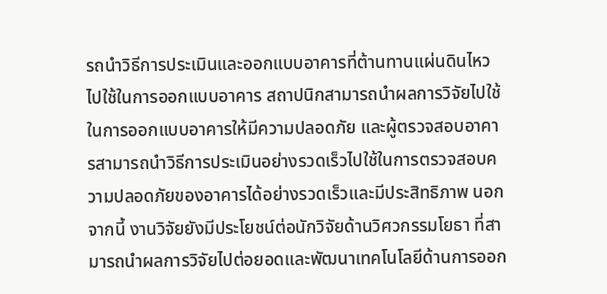รถนำวิธีการประเมินและออกแบบอาคารที่ต้านทานแผ่นดินไหวไปใช้ในการออกแบบอาคาร สถาปนิกสามารถนำผลการวิจัยไปใช้ในการออกแบบอาคารให้มีความปลอดภัย และผู้ตรวจสอบอาคารสามารถนำวิธีการประเมินอย่างรวดเร็วไปใช้ในการตรวจสอบความปลอดภัยของอาคารได้อย่างรวดเร็วและมีประสิทธิภาพ นอกจากนี้ งานวิจัยยังมีประโยชน์ต่อนักวิจัยด้านวิศวกรรมโยธา ที่สามารถนำผลการวิจัยไปต่อยอดและพัฒนาเทคโนโลยีด้านการออก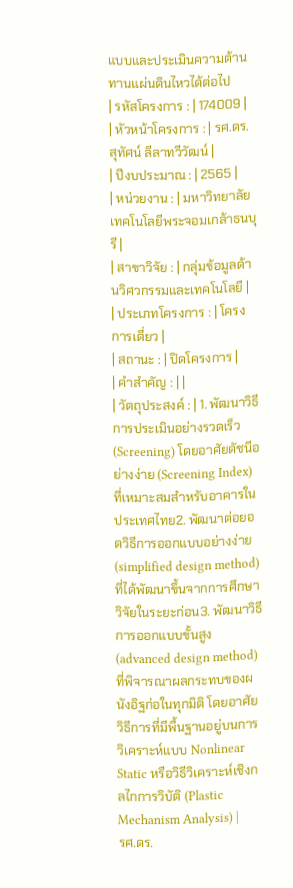แบบและประเมินความต้านทานแผ่นดินไหวได้ต่อไป
| รหัสโครงการ : | 174009 |
| หัวหน้าโครงการ : | รศ.ดร. สุทัศน์ ลีลาทวีวัฒน์ |
| ปีงบประมาณ : | 2565 |
| หน่วยงาน : | มหาวิทยาลัยเทคโนโลยีพระจอมเกล้าธนบุรี |
| สาขาวิจัย : | กลุ่มข้อมูลด้านวิศวกรรมและเทคโนโลยี |
| ประเภทโครงการ : | โครงการเดี่ยว |
| สถานะ : | ปิดโครงการ |
| คำสำคัญ : | |
| วัตถุประสงค์ : | 1. พัฒนาวิธีการประเมินอย่างรวดเร็ว (Screening) โดยอาศัยดัชนีอย่างง่าย (Screening Index) ที่เหมาะสมสำหรับอาคารในประเทศไทย2. พัฒนาต่อยอดวิธีการออกแบบอย่างง่าย (simplified design method) ที่ได้พัฒนาขึ้นจากการศึกษาวิจัยในระยะก่อน3. พัฒนาวิธีการออกแบบขั้นสูง (advanced design method) ที่พิจารณาผลกระทบของผนังอิฐก่อในทุกมิติ โดยอาศัยวิธีการที่มีพื้นฐานอยู่บนการวิเคราะห์แบบ Nonlinear Static หรือวิธีวิเคราะห์เชิงกลไกการวิบัติ (Plastic Mechanism Analysis) |
รศ.ดร.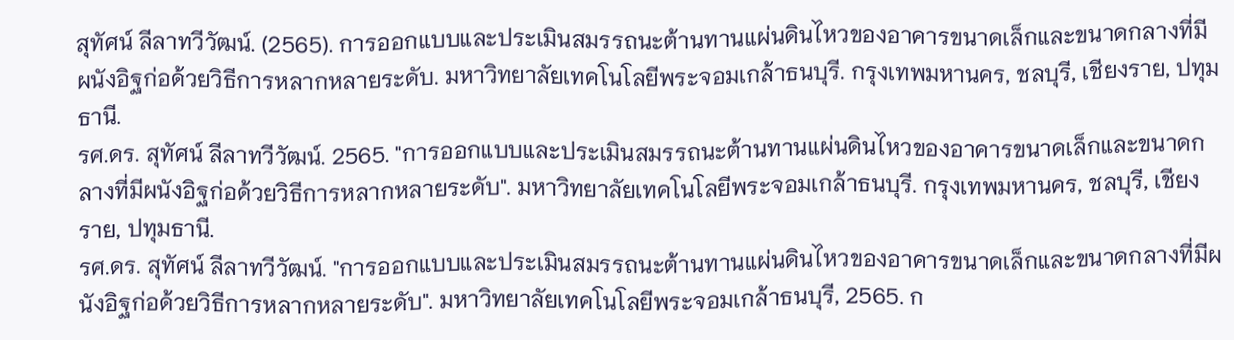สุทัศน์ ลีลาทวีวัฒน์. (2565). การออกแบบและประเมินสมรรถนะต้านทานแผ่นดินไหวของอาคารขนาดเล็กและขนาดกลางที่มีผนังอิฐก่อด้วยวิธีการหลากหลายระดับ. มหาวิทยาลัยเทคโนโลยีพระจอมเกล้าธนบุรี. กรุงเทพมหานคร, ชลบุรี, เชียงราย, ปทุมธานี.
รศ.ดร. สุทัศน์ ลีลาทวีวัฒน์. 2565. "การออกแบบและประเมินสมรรถนะต้านทานแผ่นดินไหวของอาคารขนาดเล็กและขนาดกลางที่มีผนังอิฐก่อด้วยวิธีการหลากหลายระดับ". มหาวิทยาลัยเทคโนโลยีพระจอมเกล้าธนบุรี. กรุงเทพมหานคร, ชลบุรี, เชียงราย, ปทุมธานี.
รศ.ดร. สุทัศน์ ลีลาทวีวัฒน์. "การออกแบบและประเมินสมรรถนะต้านทานแผ่นดินไหวของอาคารขนาดเล็กและขนาดกลางที่มีผนังอิฐก่อด้วยวิธีการหลากหลายระดับ". มหาวิทยาลัยเทคโนโลยีพระจอมเกล้าธนบุรี, 2565. ก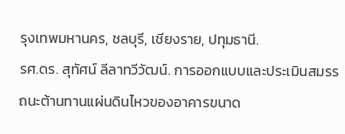รุงเทพมหานคร, ชลบุรี, เชียงราย, ปทุมธานี.
รศ.ดร. สุทัศน์ ลีลาทวีวัฒน์. การออกแบบและประเมินสมรรถนะต้านทานแผ่นดินไหวของอาคารขนาด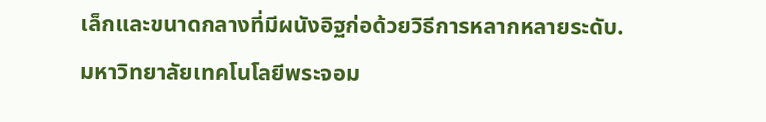เล็กและขนาดกลางที่มีผนังอิฐก่อด้วยวิธีการหลากหลายระดับ. มหาวิทยาลัยเทคโนโลยีพระจอม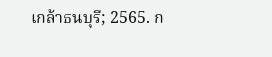เกล้าธนบุรี; 2565. ก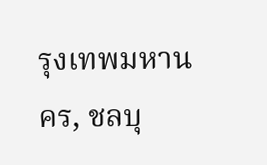รุงเทพมหานคร, ชลบุ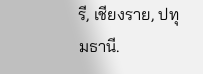รี, เชียงราย, ปทุมธานี.